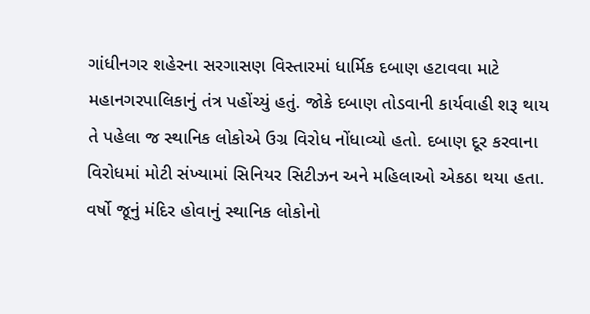ગાંધીનગર શહેરના સરગાસણ વિસ્તારમાં ધાર્મિક દબાણ હટાવવા માટે મહાનગરપાલિકાનું તંત્ર પહોંચ્યું હતું. જોકે દબાણ તોડવાની કાર્યવાહી શરૂ થાય તે પહેલા જ સ્થાનિક લોકોએ ઉગ્ર વિરોધ નોંધાવ્યો હતો. દબાણ દૂર કરવાના વિરોધમાં મોટી સંખ્યામાં સિનિયર સિટીઝન અને મહિલાઓ એકઠા થયા હતા.
વર્ષો જૂનું મંદિર હોવાનું સ્થાનિક લોકોનો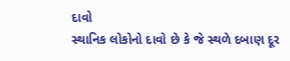દાવો
સ્થાનિક લોકોનો દાવો છે કે જે સ્થળે દબાણ દૂર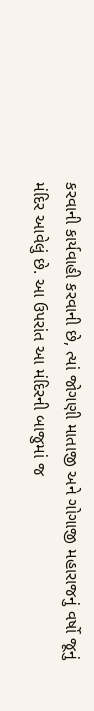કરવાની કાર્યવાહી કરવાની છે, ત્યાં જોગણી માતાજી અને ગોગાજી મહારાજનું વર્ષો જૂનું મંદિર આવેલું છે. આ ઉપરાંત આ મંદિરની બાજુમાં જ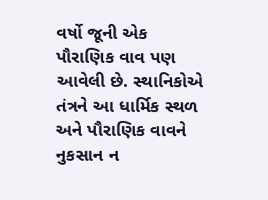વર્ષો જૂની એક પૌરાણિક વાવ પણ આવેલી છે. સ્થાનિકોએ તંત્રને આ ધાર્મિક સ્થળ અને પૌરાણિક વાવને નુકસાન ન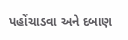પહોંચાડવા અને દબાણ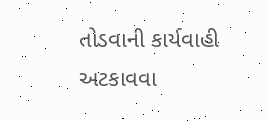તોડવાની કાર્યવાહી અટકાવવા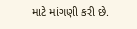માટે માંગણી કરી છે.